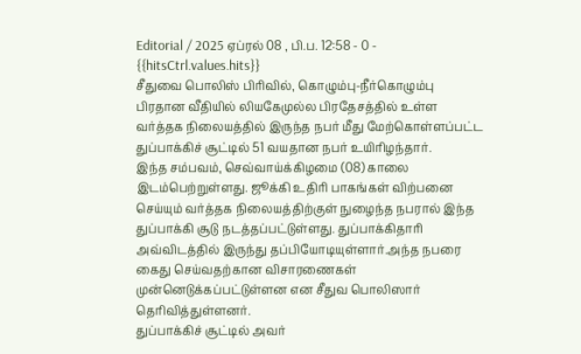Editorial / 2025 ஏப்ரல் 08 , பி.ப. 12:58 - 0 - {{hitsCtrl.values.hits}}
சீதுவை பொலிஸ் பிரிவில், கொழும்பு-நீர்கொழும்பு பிரதான வீதியில் லியகேமுல்ல பிரதேசத்தில் உள்ள வர்த்தக நிலையத்தில் இருந்த நபர் மீது மேற்கொள்ளப்பட்ட துப்பாக்கிச் சூட்டில் 51 வயதான நபர் உயிரிழந்தார்.
இந்த சம்பவம், செவ்வாய்க்கிழமை (08) காலை இடம்பெற்றுள்ளது. ஜூக்கி உதிரி பாகங்கள் விற்பனை செய்யும் வர்த்தக நிலையத்திற்குள் நுழைந்த நபரால் இந்த துப்பாக்கி சூடு நடத்தப்பட்டுள்ளது. துப்பாக்கிதாரி அவ்விடத்தில் இருந்து தப்பியோடியுள்ளார்.அந்த நபரை கைது செய்வதற்கான விசாரணைகள் முன்னெடுக்கப்பட்டுள்ளன என சீதுவ பொலிஸார் தெரிவித்துள்ளனர்.
துப்பாக்கிச் சூட்டில் அவர்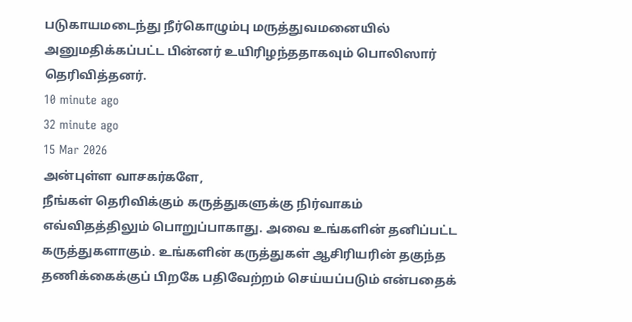படுகாயமடைந்து நீர்கொழும்பு மருத்துவமனையில் அனுமதிக்கப்பட்ட பின்னர் உயிரிழந்ததாகவும் பொலிஸார் தெரிவித்தனர்.
10 minute ago
32 minute ago
15 Mar 2026
அன்புள்ள வாசகர்களே,
நீங்கள் தெரிவிக்கும் கருத்துகளுக்கு நிர்வாகம் எவ்விதத்திலும் பொறுப்பாகாது. அவை உங்களின் தனிப்பட்ட கருத்துகளாகும். உங்களின் கருத்துகள் ஆசிரியரின் தகுந்த தணிக்கைக்குப் பிறகே பதிவேற்றம் செய்யப்படும் என்பதைக்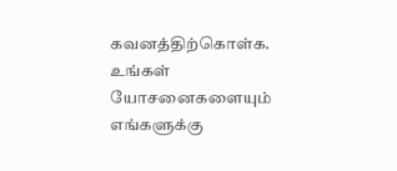கவனத்திற்கொள்க. உங்கள் யோசனைகளையும் எங்களுக்கு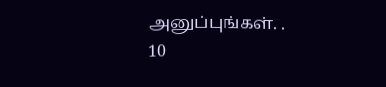அனுப்புங்கள். .
10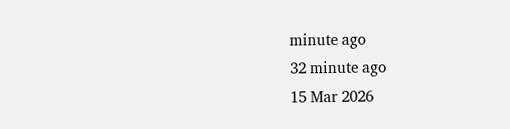minute ago
32 minute ago
15 Mar 2026